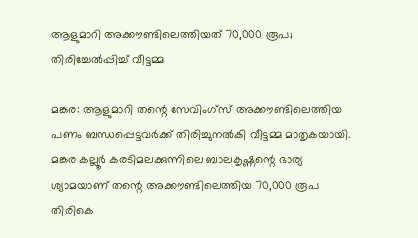ആളുമാറി അക്കൗണ്ടിലെത്തിയത് 70,000 രൂപ; തിരിച്ചേല്‍പ്പിച്ച് വീട്ടമ്മ

മങ്കര: ആളുമാറി തന്റെ സേവിംഗ്സ് അക്കൗണ്ടിലെത്തിയ പണം ബന്ധപ്പെട്ടവര്‍ക്ക് തിരിച്ചുനല്‍കി വീട്ടമ്മ മാതൃകയായി. മങ്കര കല്ലൂര്‍ കരടിമലക്കുന്നിലെ ബാലകൃഷ്ണന്റെ ഭാര്യ ശ്യാമയാണ് തന്റെ അക്കൗണ്ടിലെത്തിയ 70,000 രൂപ തിരികെ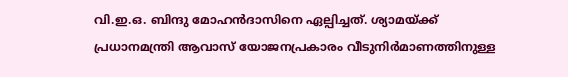വി.ഇ.ഒ. ബിന്ദു മോഹന്‍ദാസിനെ ഏല്പിച്ചത്. ശ്യാമയ്ക്ക് പ്രധാനമന്ത്രി ആവാസ് യോജനപ്രകാരം വീടുനിര്‍മാണത്തിനുള്ള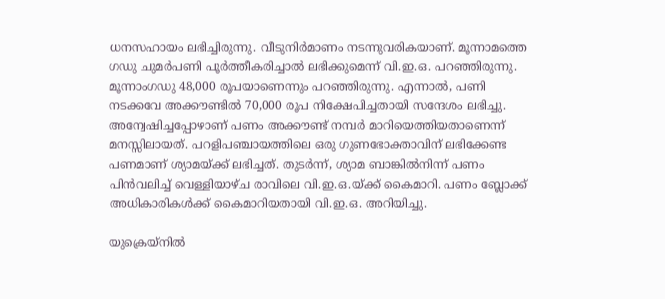ധനസഹായം ലഭിച്ചിരുന്നു. വീടുനിര്‍മാണം നടന്നുവരികയാണ്. മൂന്നാമത്തെ ഗഡു ചുമര്‍പണി പൂര്‍ത്തീകരിച്ചാല്‍ ലഭിക്കുമെന്ന് വി.ഇ.ഒ. പറഞ്ഞിരുന്നു. മൂന്നാംഗഡു 48,000 രൂപയാണെന്നും പറഞ്ഞിരുന്നു. എന്നാല്‍, പണി നടക്കവേ അക്കൗണ്ടില്‍ 70,000 രൂപ നിക്ഷേപിച്ചതായി സന്ദേശം ലഭിച്ചു. അന്വേഷിച്ചപ്പോഴാണ് പണം അക്കൗണ്ട് നമ്പര്‍ മാറിയെത്തിയതാണെന്ന് മനസ്സിലായത്. പറളിപഞ്ചായത്തിലെ ഒരു ഗുണഭോക്താവിന് ലഭിക്കേണ്ട പണമാണ് ശ്യാമയ്ക്ക് ലഭിച്ചത്. തുടര്‍ന്ന്, ശ്യാമ ബാങ്കില്‍നിന്ന് പണം പിന്‍വലിച്ച് വെള്ളിയാഴ്ച രാവിലെ വി.ഇ.ഒ.യ്ക്ക് കൈമാറി. പണം ബ്ലോക്ക് അധികാരികള്‍ക്ക് കൈമാറിയതായി വി.ഇ.ഒ. അറിയിച്ചു.

യുക്രെയ്നിൽ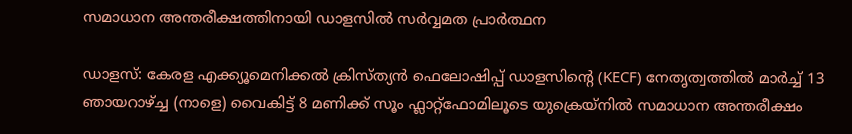സമാധാന അന്തരീക്ഷത്തിനായി ഡാളസിൽ സർവ്വമത പ്രാർത്ഥന

ഡാളസ്: കേരള എക്ക്യൂമെനിക്കൽ ക്രിസ്ത്യൻ ഫെലോഷിപ്പ് ഡാളസിന്റെ (KECF) നേതൃത്വത്തിൽ മാർച്ച് 13 ഞായറാഴ്ച്ച (നാളെ) വൈകിട്ട് 8 മണിക്ക് സൂം ഫ്ലാറ്റ്‌ഫോമിലൂടെ യുക്രെയ്‌നിൽ സമാധാന അന്തരീക്ഷം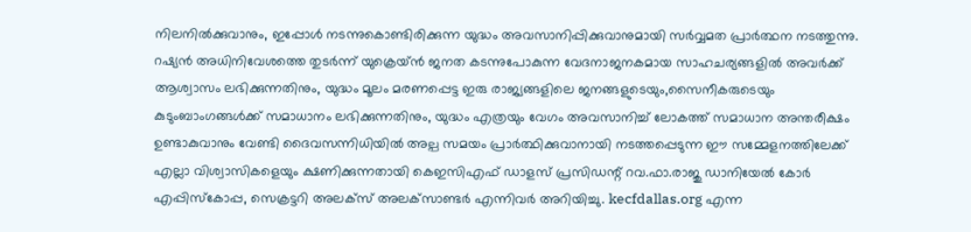നിലനിൽക്കുവാനും, ഇപ്പോൾ നടന്നുകൊണ്ടിരിക്കുന്ന യുദ്ധം അവസാനിപ്പിക്കുവാനുമായി സർവ്വമത പ്രാർത്ഥന നടത്തുന്നു. റഷ്യൻ അധിനിവേശത്തെ തുടർന്ന് യുക്രെയ്ൻ ജനത കടന്നുപോകുന്ന വേദനാജനകമായ സാഹചര്യങ്ങളിൽ അവർക്ക് ആശ്വാസം ലഭിക്കുന്നതിനും, യുദ്ധം മൂലം മരണപ്പെട്ട ഇരു രാജ്യങ്ങളിലെ ജനങ്ങളുടെയും,സൈനീകരുടെയും കുടുംബാംഗങ്ങൾക്ക് സമാധാനം ലഭിക്കുന്നതിനും, യുദ്ധം എത്രയും വേഗം അവസാനിച്ച് ലോകത്ത് സമാധാന അന്തരീക്ഷം ഉണ്ടാകുവാനും വേണ്ടി ദൈവസന്നിധിയിൽ അല്പ സമയം പ്രാർത്ഥിക്കുവാനായി നടത്തപ്പെടുന്ന ഈ സമ്മേളനത്തിലേക്ക് എല്ലാ വിശ്വാസികളെയും ക്ഷണിക്കുന്നതായി കെഇസിഎഫ് ഡാളസ് പ്രസിഡന്റ് റവ.ഫാ.രാജു ഡാനിയേൽ കോർ എപ്പിസ്കോപ്പ, സെക്രട്ടറി അലക്സ് അലക്‌സാണ്ടർ എന്നിവർ അറിയിച്ചു. kecfdallas.org എന്ന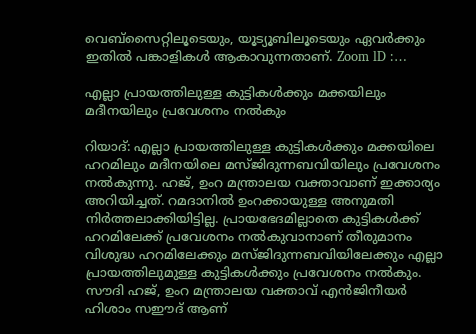വെബ്സൈറ്റിലൂടെയും, യൂട്യൂബിലൂടെയും ഏവർക്കും ഇതിൽ പങ്കാളികൾ ആകാവുന്നതാണ്. Zoom lD :…

എല്ലാ പ്രായത്തിലുള്ള കുട്ടികള്‍ക്കും മക്കയിലും മദീനയിലും പ്രവേശനം നല്‍കും

റിയാദ്: എല്ലാ പ്രായത്തിലുള്ള കുട്ടികള്‍ക്കും മക്കയിലെ ഹറമിലും മദീനയിലെ മസ്ജിദുന്നബവിയിലും പ്രവേശനം നല്‍കുന്നു. ഹജ്, ഉംറ മന്ത്രാലയ വക്താവാണ് ഇക്കാര്യം അറിയിച്ചത്. റമദാനില്‍ ഉംറക്കായുള്ള അനുമതി നിര്‍ത്തലാക്കിയിട്ടില്ല. പ്രായഭേദമില്ലാതെ കുട്ടികള്‍ക്ക് ഹറമിലേക്ക് പ്രവേശനം നല്‍കുവാനാണ് തീരുമാനം വിശുദ്ധ ഹറമിലേക്കും മസ്ജിദുന്നബവിയിലേക്കും എല്ലാ പ്രായത്തിലുമുള്ള കുട്ടികള്‍ക്കും പ്രവേശനം നല്‍കും. സൗദി ഹജ്, ഉംറ മന്ത്രാലയ വക്താവ് എന്‍ജിനീയര്‍ ഹിശാം സഈദ് ആണ്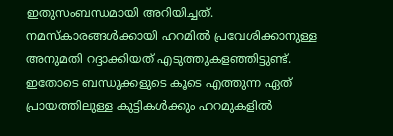ഇതുസംബന്ധമായി അറിയിച്ചത്. നമസ്‌കാരങ്ങള്‍ക്കായി ഹറമില്‍ പ്രവേശിക്കാനുള്ള അനുമതി റദ്ദാക്കിയത് എടുത്തുകളഞ്ഞിട്ടുണ്ട്. ഇതോടെ ബന്ധുക്കളുടെ കൂടെ എത്തുന്ന ഏത് പ്രായത്തിലുള്ള കുട്ടികള്‍ക്കും ഹറമുകളില്‍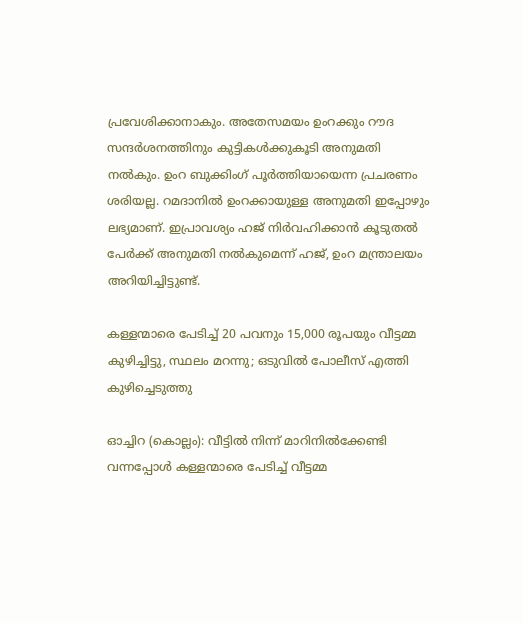പ്രവേശിക്കാനാകും. അതേസമയം ഉംറക്കും റൗദ സന്ദര്‍ശനത്തിനും കുട്ടികള്‍ക്കുകൂടി അനുമതി നല്‍കും. ഉംറ ബുക്കിംഗ് പൂര്‍ത്തിയായെന്ന പ്രചരണം ശരിയല്ല. റമദാനില്‍ ഉംറക്കായുള്ള അനുമതി ഇപ്പോഴും ലഭ്യമാണ്. ഇപ്രാവശ്യം ഹജ് നിര്‍വഹിക്കാന്‍ കൂടുതല്‍ പേര്‍ക്ക് അനുമതി നല്‍കുമെന്ന് ഹജ്, ഉംറ മന്ത്രാലയം അറിയിച്ചിട്ടുണ്ട്.

കള്ളന്മാരെ പേടിച്ച് 20 പവനും 15,000 രൂപയും വീട്ടമ്മ കുഴിച്ചിട്ടു, സ്ഥലം മറന്നു; ഒടുവില്‍ പോലീസ് എത്തി കുഴിച്ചെടുത്തു

ഓച്ചിറ (കൊല്ലം): വീട്ടില്‍ നിന്ന് മാറിനില്‍ക്കേണ്ടി വന്നപ്പോള്‍ കള്ളന്മാരെ പേടിച്ച് വീട്ടമ്മ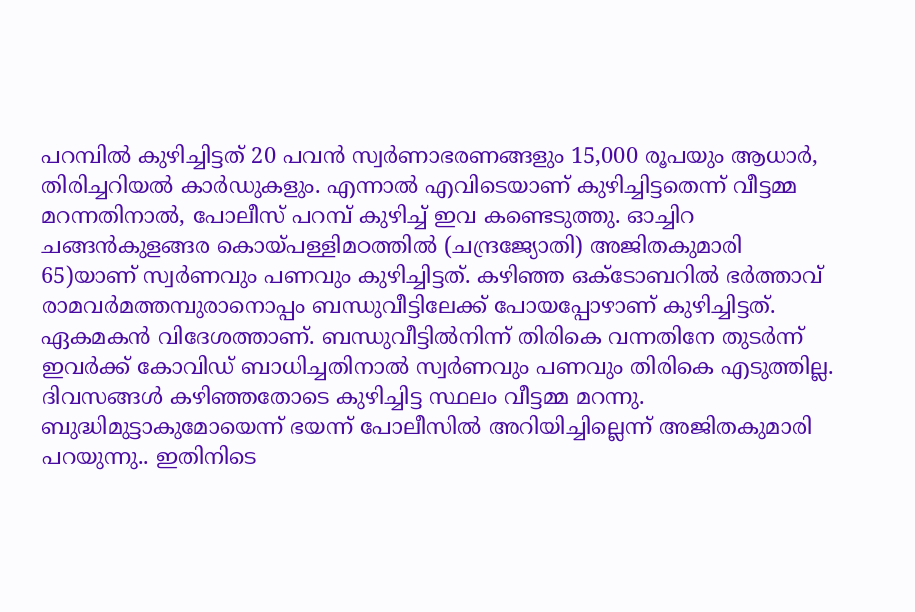പറമ്പില്‍ കുഴിച്ചിട്ടത് 20 പവന്‍ സ്വര്‍ണാഭരണങ്ങളും 15,000 രൂപയും ആധാര്‍, തിരിച്ചറിയല്‍ കാര്‍ഡുകളും. എന്നാല്‍ എവിടെയാണ് കുഴിച്ചിട്ടതെന്ന് വീട്ടമ്മ മറന്നതിനാല്‍, പോലീസ് പറമ്പ് കുഴിച്ച് ഇവ കണ്ടെടുത്തു. ഓച്ചിറ ചങ്ങന്‍കുളങ്ങര കൊയ്പള്ളിമഠത്തില്‍ (ചന്ദ്രജ്യോതി) അജിതകുമാരി 65)യാണ് സ്വര്‍ണവും പണവും കുഴിച്ചിട്ടത്. കഴിഞ്ഞ ഒക്ടോബറില്‍ ഭര്‍ത്താവ് രാമവര്‍മത്തമ്പുരാനൊപ്പം ബന്ധുവീട്ടിലേക്ക് പോയപ്പോഴാണ് കുഴിച്ചിട്ടത്. ഏകമകന്‍ വിദേശത്താണ്. ബന്ധുവീട്ടില്‍നിന്ന് തിരികെ വന്നതിനേ തുടര്‍ന്ന് ഇവര്‍ക്ക് കോവിഡ് ബാധിച്ചതിനാല്‍ സ്വര്‍ണവും പണവും തിരികെ എടുത്തില്ല. ദിവസങ്ങള്‍ കഴിഞ്ഞതോടെ കുഴിച്ചിട്ട സ്ഥലം വീട്ടമ്മ മറന്നു. ബുദ്ധിമുട്ടാകുമോയെന്ന് ഭയന്ന് പോലീസില്‍ അറിയിച്ചില്ലെന്ന് അജിതകുമാരി പറയുന്നു.. ഇതിനിടെ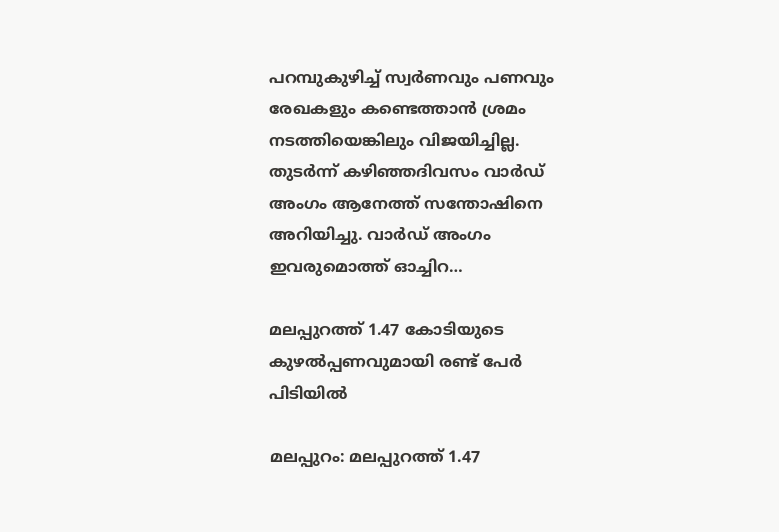പറമ്പുകുഴിച്ച് സ്വര്‍ണവും പണവും രേഖകളും കണ്ടെത്താന്‍ ശ്രമം നടത്തിയെങ്കിലും വിജയിച്ചില്ല. തുടര്‍ന്ന് കഴിഞ്ഞദിവസം വാര്‍ഡ് അംഗം ആനേത്ത് സന്തോഷിനെ അറിയിച്ചു. വാര്‍ഡ് അംഗം ഇവരുമൊത്ത് ഓച്ചിറ…

മലപ്പുറത്ത് 1.47 കോടിയുടെ കുഴല്‍പ്പണവുമായി രണ്ട് പേര്‍ പിടിയില്‍

മലപ്പുറം: മലപ്പുറത്ത് 1.47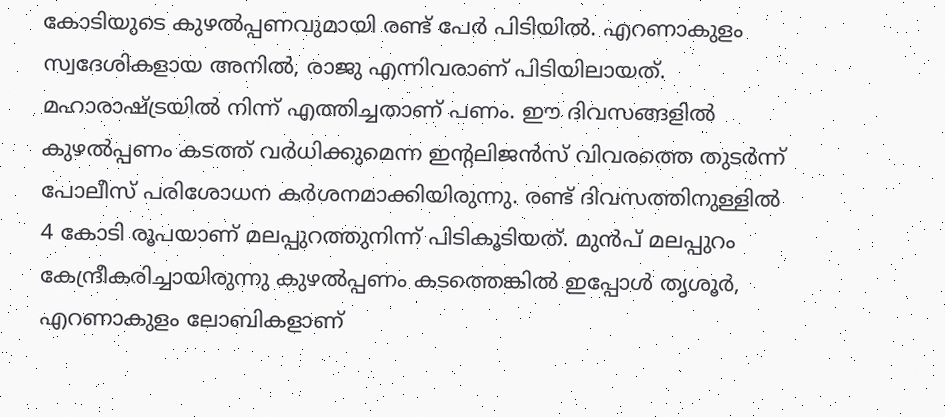കോടിയുടെ കുഴല്‍പ്പണവുമായി രണ്ട് പേര്‍ പിടിയില്‍. എറണാകുളം സ്വദേശികളായ അനില്‍, രാജു എന്നിവരാണ് പിടിയിലായത്. മഹാരാഷ്ട്രയില്‍ നിന്ന് എത്തിച്ചതാണ് പണം. ഈ ദിവസങ്ങളില്‍ കുഴല്‍പ്പണം കടത്ത് വര്‍ധിക്കുമെന്ന ഇന്റലിജന്‍സ് വിവരത്തെ തുടര്‍ന്ന് പോലീസ് പരിശോധന കര്‍ശനമാക്കിയിരുന്നു. രണ്ട് ദിവസത്തിനുള്ളില്‍ 4 കോടി രൂപയാണ് മലപ്പുറത്തുനിന്ന് പിടികൂടിയത്. മുന്‍പ് മലപ്പുറം കേന്ദ്രീകരിച്ചായിരുന്നു കുഴല്‍പ്പണം കടത്തെങ്കില്‍ ഇപ്പോള്‍ തൃശൂര്‍, എറണാകുളം ലോബികളാണ്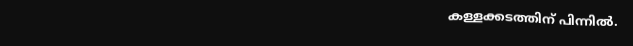കള്ളക്കടത്തിന് പിന്നില്‍.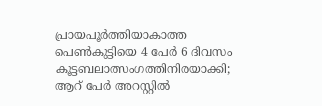പ്രായപൂര്‍ത്തിയാകാത്ത പെണ്‍കുട്ടിയെ 4 പേർ 6 ദിവസം കൂട്ടബലാത്സംഗത്തിനിരയാക്കി; ആറ് പേര്‍ അറസ്റ്റില്‍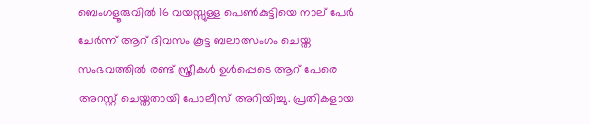ബെംഗളൂരുവിൽ 16 വയസ്സുള്ള പെൺകുട്ടിയെ നാല് പേർ ചേര്‍ന്ന് ആറ് ദിവസം കൂട്ട ബലാത്സംഗം ചെയ്ത സംഭവത്തിൽ രണ്ട് സ്ത്രീകൾ ഉൾപ്പെടെ ആറ് പേരെ അറസ്റ്റ് ചെയ്തതായി പോലീസ് അറിയിച്ചു. പ്രതികളായ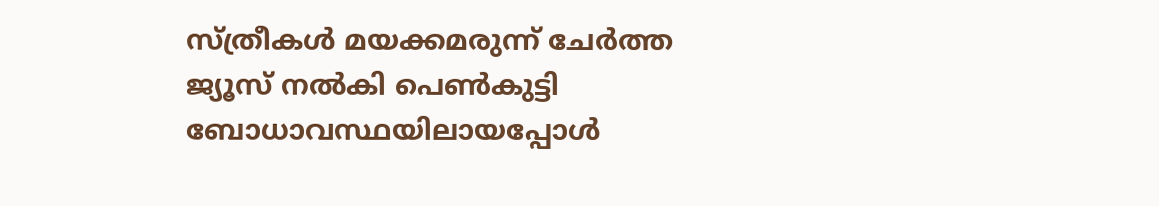സ്ത്രീകൾ മയക്കമരുന്ന് ചേർത്ത ജ്യൂസ് നല്‍കി പെൺകുട്ടി ബോധാവസ്ഥയിലായപ്പോൾ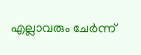എല്ലാവരും ചേർന്ന്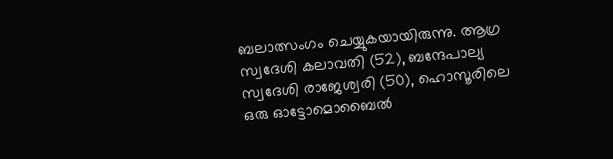ബലാത്സംഗം ചെയ്യുകയായിരുന്നു. ആഗ്ര സ്വദേശി കലാവതി (52), ബന്ദേപാല്യ സ്വദേശി രാജേശ്വരി (50), ഹൊസൂരിലെ ഒരു ഓട്ടോമൊബൈൽ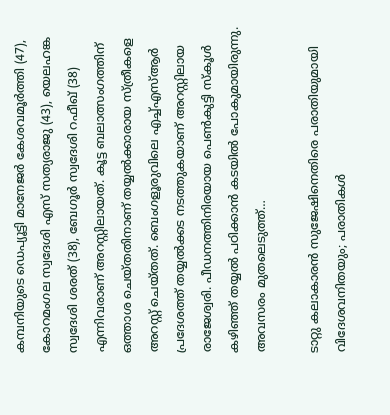കമ്പനിയുടെ ഡെപ്യൂട്ടി മാനേജർ കേശവമൂർത്തി (47), കോറമംഗല സ്വദേശി എസ് സത്യരാജു (43), യെലഹങ്ക സ്വദേശി ശരത് (38), ബേഗൂർ സ്വദേശി റഫീഖ് (38) എന്നിവരാണ് അറസ്റ്റിലായത്. കൂട്ട ബലാത്സംഗത്തിന് ഒത്താശ ചെയ്‌തതിനാണ് തയ്യൽക്കാരായ സ്ത്രീകളെ അറസ്റ്റ് ചെയ്‌തത്. ബെംഗളൂരുവിലെ എച്ച്എസ്ആർ പ്രദേശത്ത് തയ്യൽക്കട നടത്തുകയാണ് അറസ്റ്റിലായ രാജേശ്വരി. പീഡനത്തിനിരയായ പെൺകുട്ടി സ്‌കൂൾ കഴിഞ്ഞ് തയ്യൽ പഠിക്കാൻ കടയിൽ പോകുമായിരുന്നു. അവസരം മുതലെടുത്ത്…

ടാറ്റു കലാകാരന്‍ സുജേഷിനെതിരെ പരാതിയുമായി വിദേശവനിതയും; പരാതികള്‍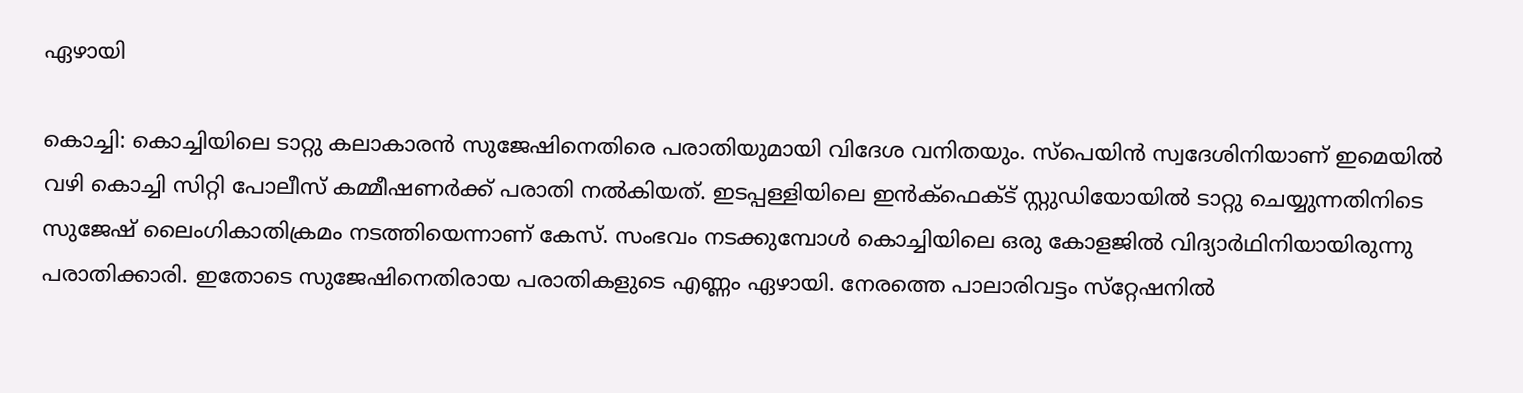ഏഴായി

കൊച്ചി: കൊച്ചിയിലെ ടാറ്റു കലാകാരന്‍ സുജേഷിനെതിരെ പരാതിയുമായി വിദേശ വനിതയും. സ്‌പെയിന്‍ സ്വദേശിനിയാണ് ഇമെയില്‍ വഴി കൊച്ചി സിറ്റി പോലീസ് കമ്മീഷണര്‍ക്ക് പരാതി നല്‍കിയത്. ഇടപ്പള്ളിയിലെ ഇന്‍ക്‌ഫെക്ട് സ്റ്റുഡിയോയില്‍ ടാറ്റു ചെയ്യുന്നതിനിടെ സുജേഷ് ലൈംഗികാതിക്രമം നടത്തിയെന്നാണ് കേസ്. സംഭവം നടക്കുമ്പോള്‍ കൊച്ചിയിലെ ഒരു കോളജില്‍ വിദ്യാര്‍ഥിനിയായിരുന്നു പരാതിക്കാരി. ഇതോടെ സുജേഷിനെതിരായ പരാതികളുടെ എണ്ണം ഏഴായി. നേരത്തെ പാലാരിവട്ടം സ്‌റ്റേഷനില്‍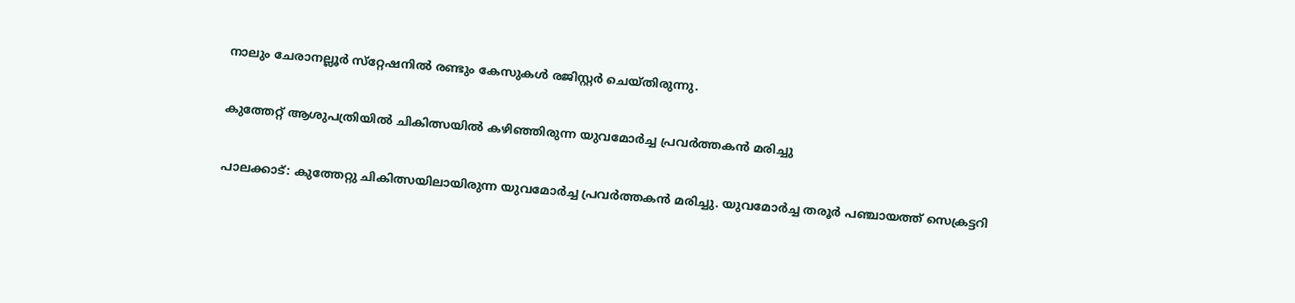നാലും ചേരാനല്ലൂര്‍ സ്‌റ്റേഷനില്‍ രണ്ടും കേസുകള്‍ രജിസ്റ്റര്‍ ചെയ്തിരുന്നു.

കുത്തേറ്റ് ആശുപത്രിയില്‍ ചികിത്സയില്‍ കഴിഞ്ഞിരുന്ന യുവമോർച്ച പ്രവർത്തകൻ മരിച്ചു

പാലക്കാട്: കുത്തേറ്റു ചികിത്സയിലായിരുന്ന യുവമോർച്ച പ്രവർത്തകൻ മരിച്ചു. യുവമോർച്ച തരൂർ പഞ്ചായത്ത് സെക്രട്ടറി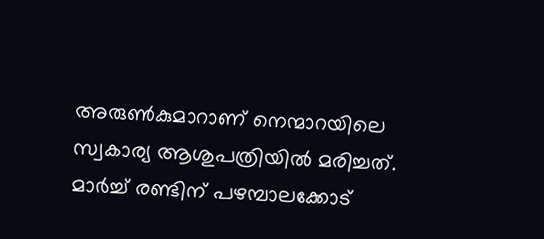അരുൺകുമാറാണ് നെന്മാറയിലെ സ്വകാര്യ ആശുപത്രിയിൽ മരിച്ചത്. മാർച്ച് രണ്ടിന് പഴമ്പാലക്കോട്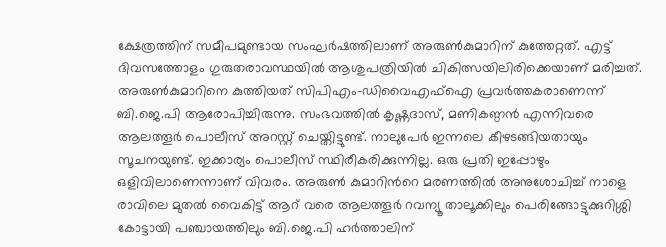ക്ഷേത്രത്തിന് സമീപമുണ്ടായ സംഘർഷത്തിലാണ് അരുൺകുമാറിന് കുത്തേറ്റത്. എട്ട് ദിവസത്തോളം ഗുരുതരാവസ്ഥയിൽ ആശുപത്രിയിൽ ചികിത്സയിലിരിക്കെയാണ് മരിച്ചത്. അരുണ്‍കുമാറിനെ കുത്തിയത് സിപിഎം-ഡിവൈഎഫ്‌ഐ പ്രവര്‍ത്തകരാണെന്ന് ബി.ജെ.പി ആരോപിച്ചിരുന്നു. സംഭവത്തില്‍ കൃഷ്ണദാസ്, മണികണ്ഠന്‍ എന്നിവരെ ആലത്തൂര്‍ പൊലീസ് അറസ്റ്റ് ചെയ്തിട്ടുണ്ട്. നാലുപേര്‍ ഇന്നലെ കീഴടങ്ങിയതായും സൂചനയുണ്ട്. ഇക്കാര്യം പൊലീസ് സ്ഥിരീകരിക്കുന്നില്ല. ഒരു പ്രതി ഇപ്പോഴും ഒളിവിലാണെന്നാണ് വിവരം. അരുണ്‍ കുമാറിന്‍റെ മരണത്തില്‍ അനുശോചിച്ച്‌ നാളെ രാവിലെ മുതല്‍ വൈകിട്ട് ആറ് വരെ ആലത്തൂര്‍ റവന്യൂ താലൂക്കിലും പെരിങ്ങോട്ടുക്കുറിശ്ശി കോട്ടായി പഞ്ചായത്തിലും ബി.ജെ.പി ഹര്‍ത്താലിന്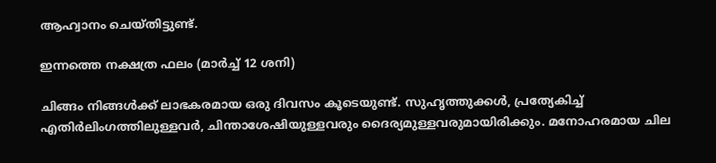ആഹ്വാനം ചെയ്തിട്ടുണ്ട്.

ഇന്നത്തെ നക്ഷത്ര ഫലം (മാര്‍ച്ച് 12 ശനി)

ചിങ്ങം നിങ്ങൾക്ക് ലാഭകരമായ ഒരു ദിവസം കൂടെയുണ്ട്. സുഹൃത്തുക്കൾ, പ്രത്യേകിച്ച് എതിർലിംഗത്തിലുള്ളവർ, ചിന്താശേഷിയുള്ളവരും ദൈര്യമുള്ളവരുമായിരിക്കും. മനോഹരമായ ചില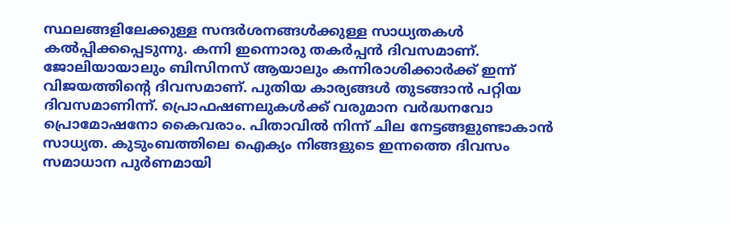സ്ഥലങ്ങളിലേക്കുള്ള സന്ദർശനങ്ങള്‍ക്കുള്ള സാധ്യതകള്‍ കല്‍പ്പിക്കപ്പെടുന്നു. കന്നി ഇന്നൊരു തകര്‍പ്പന്‍ ദിവസമാണ്. ജോലിയായാലും ബിസിനസ് ആയാലും കന്നിരാശിക്കാര്‍ക്ക് ഇന്ന് വിജയത്തിന്‍റെ ദിവസമാണ്. പുതിയ കാര്യങ്ങള്‍ തുടങ്ങാന്‍ പറ്റിയ ദിവസമാണിന്ന്. പ്രൊഫഷണലുകള്‍ക്ക് വരുമാന വര്‍ദ്ധനവോ പ്രൊമോഷനോ കൈവരാം. പിതാവില്‍ നിന്ന് ചില നേട്ടങ്ങളുണ്ടാകാന്‍ സാധ്യത. കുടുംബത്തിലെ ഐക്യം നിങ്ങളുടെ ഇന്നത്തെ ദിവസം സമാധാന പുര്‍ണമായി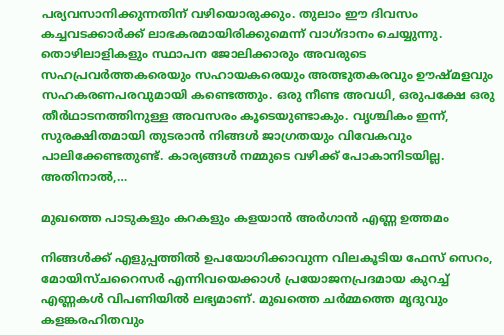പര്യവസാനിക്കുന്നതിന് വഴിയൊരുക്കും. തുലാം ഈ ദിവസം കച്ചവടക്കാർക്ക് ലാഭകരമായിരിക്കുമെന്ന് വാഗ്‌ദാനം ചെയ്യുന്നു. തൊഴിലാളികളും സ്ഥാപന ജോലിക്കാരും അവരുടെ സഹപ്രവർത്തകരെയും സഹായകരെയും അത്ഭുതകരവും ഊഷ്മളവും സഹകരണപരവുമായി കണ്ടെത്തും. ഒരു നീണ്ട അവധി, ഒരുപക്ഷേ ഒരു തീർഥാടനത്തിനുള്ള അവസരം കൂടെയുണ്ടാകും. വൃശ്ചികം ഇന്ന്, സുരക്ഷിതമായി തുടരാൻ നിങ്ങൾ ജാഗ്രതയും വിവേകവും പാലിക്കേണ്ടതുണ്ട്. കാര്യങ്ങൾ നമ്മുടെ വഴിക്ക് പോകാനിടയില്ല. അതിനാൽ,…

മുഖത്തെ പാടുകളും കറകളും കളയാൻ അര്‍ഗാന്‍ എണ്ണ ഉത്തമം

നിങ്ങൾക്ക് എളുപ്പത്തിൽ ഉപയോഗിക്കാവുന്ന വിലകൂടിയ ഫേസ് സെറം, മോയിസ്ചറൈസർ എന്നിവയെക്കാൾ പ്രയോജനപ്രദമായ കുറച്ച് എണ്ണകൾ വിപണിയിൽ ലഭ്യമാണ്. മുഖത്തെ ചർമ്മത്തെ മൃദുവും കളങ്കരഹിതവും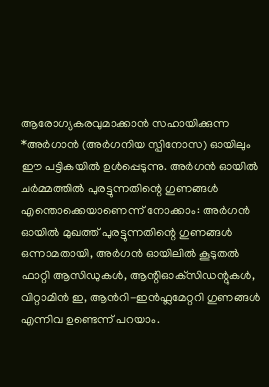ആരോഗ്യകരവുമാക്കാൻ സഹായിക്കുന്ന *അർഗാൻ (അർഗനിയ സ്പിനോസ) ഓയിലും ഈ പട്ടികയിൽ ഉൾപ്പെടുന്നു. അർഗൻ ഓയിൽ ചർമ്മത്തിൽ പുരട്ടുന്നതിന്റെ ഗുണങ്ങൾ എന്തൊക്കെയാണെന്ന് നോക്കാം: അർഗൻ ഓയിൽ മുഖത്ത് പുരട്ടുന്നതിന്റെ ഗുണങ്ങൾ ഒന്നാമതായി, അർഗൻ ഓയിലിൽ കൂടുതൽ ഫാറ്റി ആസിഡുകൾ, ആന്റിഓക്‌സിഡന്റുകൾ, വിറ്റാമിൻ ഇ, ആൻറി-ഇൻഫ്ലമേറ്ററി ഗുണങ്ങൾ എന്നിവ ഉണ്ടെന്ന് പറയാം.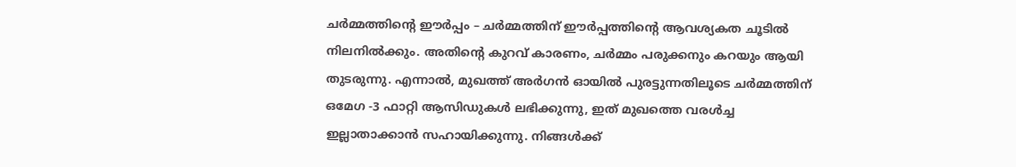ചർമ്മത്തിന്റെ ഈർപ്പം – ചർമ്മത്തിന് ഈർപ്പത്തിന്റെ ആവശ്യകത ചൂടിൽ നിലനിൽക്കും. അതിന്റെ കുറവ് കാരണം, ചർമ്മം പരുക്കനും കറയും ആയി തുടരുന്നു. എന്നാൽ, മുഖത്ത് അർഗൻ ഓയിൽ പുരട്ടുന്നതിലൂടെ ചർമ്മത്തിന് ഒമേഗ -3 ഫാറ്റി ആസിഡുകൾ ലഭിക്കുന്നു, ഇത് മുഖത്തെ വരൾച്ച ഇല്ലാതാക്കാൻ സഹായിക്കുന്നു. നിങ്ങൾക്ക്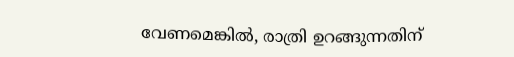വേണമെങ്കിൽ, രാത്രി ഉറങ്ങുന്നതിന്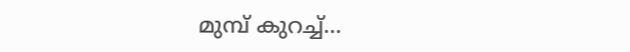മുമ്പ് കുറച്ച്…